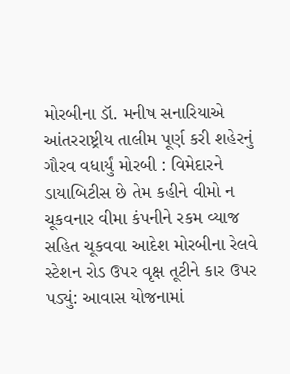મોરબીના ડૉ. મનીષ સનારિયાએ આંતરરાષ્ટ્રીય તાલીમ પૂર્ણ કરી શહેરનું ગૌરવ વધાર્યું મોરબી : વિમેદારને ડાયાબિટીસ છે તેમ કહીને વીમો ન ચૂકવનાર વીમા કંપનીને રકમ વ્યાજ સહિત ચૂકવવા આદેશ મોરબીના રેલવે સ્ટેશન રોડ ઉપર વૃક્ષ તૂટીને કાર ઉપર પડ્યું: આવાસ યોજનામાં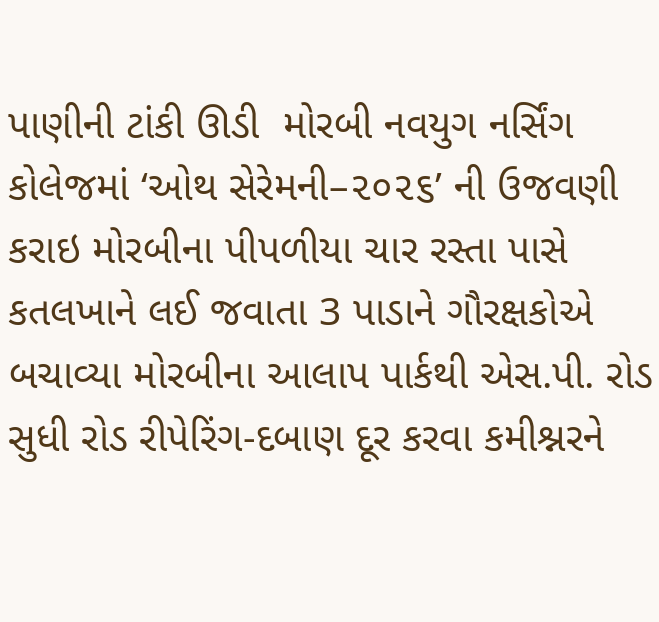પાણીની ટાંકી ઊડી  મોરબી નવયુગ નર્સિંગ કોલેજમાં ‘ઓથ સેરેમની–૨૦૨૬’ ની ઉજવણી કરાઇ મોરબીના પીપળીયા ચાર રસ્તા પાસે કતલખાને લઈ જવાતા 3 પાડાને ગૌરક્ષકોએ બચાવ્યા મોરબીના આલાપ પાર્કથી એસ.પી. રોડ સુધી રોડ રીપેરિંગ-દબાણ દૂર કરવા કમીશ્નરને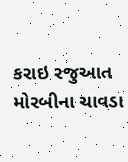કરાઇ રજુઆત મોરબીના ચાવડા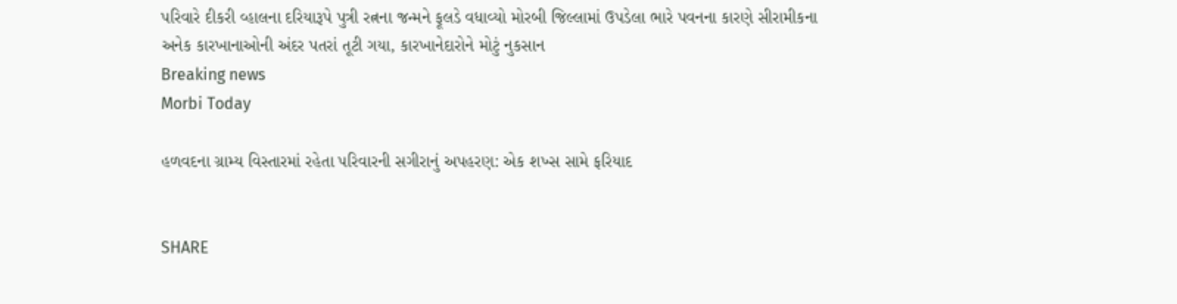પરિવારે દીકરી વ્હાલના દરિયારૂપે પુત્રી રત્નના જન્મને ફૂલડે વધાવ્યો મોરબી જિલ્લામાં ઉપડેલા ભારે પવનના કારણે સીરામીકના અનેક કારખાનાઓની અંદર પતરાં તૂટી ગયા, કારખાનેદારોને મોટું નુકસાન
Breaking news
Morbi Today

હળવદના ગ્રામ્ય વિસ્તારમાં રહેતા પરિવારની સગીરાનું અપહરણ: એક શખ્સ સામે ફરિયાદ


SHARE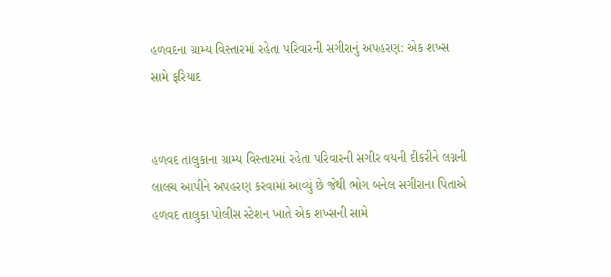હળવદના ગ્રામ્ય વિસ્તારમાં રહેતા પરિવારની સગીરાનું અપહરણ: એક શખ્સ સામે ફરિયાદ


હળવદ તાલુકાના ગ્રામ્ય વિસ્તારમાં રહેતા પરિવારની સગીર વયની દીકરીને લગ્નની લાલચ આપીને અપહરણ કરવામાં આવ્યું છે જેથી ભોગ બનેલ સગીરાના પિતાએ હળવદ તાલુકા પોલીસ સ્ટેશન ખાતે એક શખ્સની સામે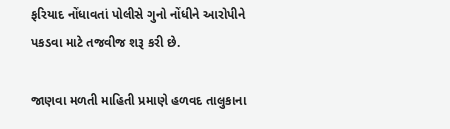ફરિયાદ નોંધાવતાં પોલીસે ગુનો નોંધીને આરોપીને પકડવા માટે તજવીજ શરૂ કરી છે.

જાણવા મળતી માહિતી પ્રમાણે હળવદ તાલુકાના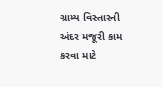ગ્રામ્ય વિસ્તારની અંદર મજૂરી કામ કરવા માટે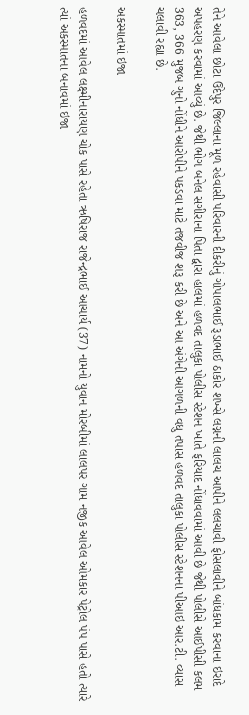તેને આવેલા છોટા ઉદેપુર જિલ્લાના મૂળ રહેવાસી પરિવારની દીકરીનું ગોપાલભાઈ રૂડાભાઈ ઠાકોર શખ્સે લગ્નની લાલચ આપીને લલચાવી ફોસલાવીને બાંધકામ કરવાના ઇરાદે અપહરણ કરવામાં આવ્યું છે. જેથી ભોગ બનેલ સગીરાના પિતા દ્વારા હાલમાં હળવદ તાલુકા પોલીસ સ્ટેશન ખાતે ફરિયાદ નોંધાવવામાં આવી છે જેથી પોલીસે આઈપીસી કલમ 363, 366 મુજબ ગુનો નોંધીને આરોપીને પકડવા માટે તજવીજ શરૂ કરી છે અને આ અંગેની આગળની વધુ તપાસ હળવદ તાલુકા પોલીસ સ્ટેશનના પીઆઇ આર.ટી. વ્યાસ ચલાવી રહ્યા છે.

અકસ્માતમાં ઇજા

હળવદમાં આવેલ લક્ષ્મીનારાયણ ચોક પાસે રહેતા ઋષિરાજ રાજેન્દ્રભાઈ આચાર્ય (37) નામનો યુવાન મોરબીમાં લાલપર ગામ નજીક આવેલ ઓમકાર પેટ્રોલ પંપ પાસે હતો ત્યારે ત્યાં અકસ્માતના બનાવમાં ઇજા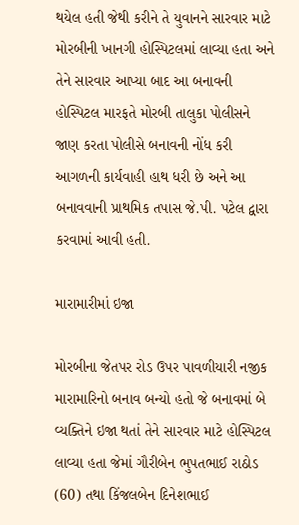થયેલ હતી જેથી કરીને તે યુવાનને સારવાર માટે મોરબીની ખાનગી હોસ્પિટલમાં લાવ્યા હતા અને તેને સારવાર આપ્યા બાદ આ બનાવની હોસ્પિટલ મારફતે મોરબી તાલુકા પોલીસને જાણ કરતા પોલીસે બનાવની નોંધ કરી આગળની કાર્યવાહી હાથ ધરી છે અને આ બનાવવાની પ્રાથમિક તપાસ જે.પી. પટેલ દ્વારા કરવામાં આવી હતી.

મારામારીમાં ઇજા

મોરબીના જેતપર રોડ ઉપર પાવળીયારી નજીક મારામારિનો બનાવ બન્યો હતો જે બનાવમાં બે વ્યક્તિને ઇજા થતાં તેને સારવાર માટે હોસ્પિટલ લાવ્યા હતા જેમાં ગૌરીબેન ભુપતભાઈ રાઠોડ (60) તથા કિંજલબેન દિનેશભાઈ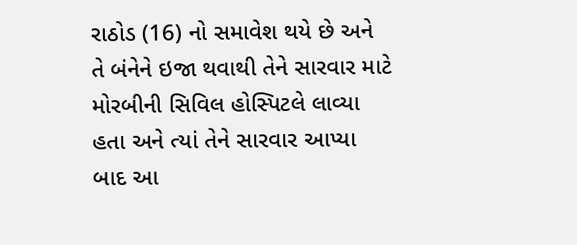રાઠોડ (16) નો સમાવેશ થયે છે અને તે બંનેને ઇજા થવાથી તેને સારવાર માટે મોરબીની સિવિલ હોસ્પિટલે લાવ્યા હતા અને ત્યાં તેને સારવાર આપ્યા બાદ આ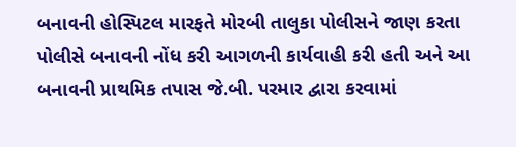બનાવની હોસ્પિટલ મારફતે મોરબી તાલુકા પોલીસને જાણ કરતા પોલીસે બનાવની નોંધ કરી આગળની કાર્યવાહી કરી હતી અને આ બનાવની પ્રાથમિક તપાસ જે.બી. પરમાર દ્વારા કરવામાં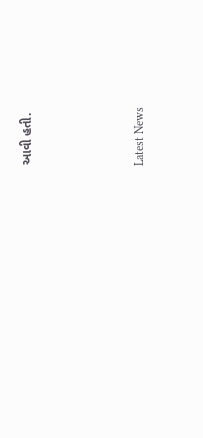આવી હતી.




Latest News